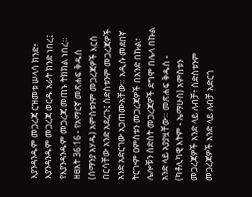እያንዳንዱም መጋረጃ ርዝመቱ ሠላሳ ክንድ፥ እያንዳንዱም መጋረጃ ወርዱ አራት ክንድ ነበረ፤ የእያንዳንዱም መጋረጃ መጠኑ ትክክል ነበረ።
ዘፀአት 36:16 - የአማርኛ መጽሐፍ ቅዱስ (ሰማንያ አሃዱ) አምስቱንም መጋረጃዎች እርስ በርሳቸው አንድ አደረጉ፤ ስድስቱንም መጋረጃዎች አንድ አድርገው አጋጠሙአቸው። አዲሱ መደበኛ ትርጒም ዐምስቱን መጋረጃዎች በአንድ በኩል፣ ሌሎቹን ስድስት መጋረጃዎች ደግሞ በሌላ በኩል አንድ ላይ አያያዟቸው። መጽሐፍ ቅዱስ - (ካቶሊካዊ እትም - ኤማሁስ) አምስቱን መጋረጃዎች አንድ ላይ ለብቻ፥ ስድስቱንም መጋረጃዎች አንድ ላይ ለብቻ አድርጎ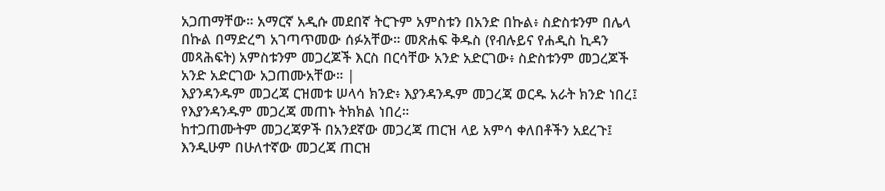አጋጠማቸው። አማርኛ አዲሱ መደበኛ ትርጉም አምስቱን በአንድ በኩል፥ ስድስቱንም በሌላ በኩል በማድረግ አገጣጥመው ሰፉአቸው። መጽሐፍ ቅዱስ (የብሉይና የሐዲስ ኪዳን መጻሕፍት) አምስቱንም መጋረጆች እርስ በርሳቸው አንድ አድርገው፥ ስድስቱንም መጋረጆች አንድ አድርገው አጋጠሙአቸው። |
እያንዳንዱም መጋረጃ ርዝመቱ ሠላሳ ክንድ፥ እያንዳንዱም መጋረጃ ወርዱ አራት ክንድ ነበረ፤ የእያንዳንዱም መጋረጃ መጠኑ ትክክል ነበረ።
ከተጋጠሙትም መጋረጃዎች በአንደኛው መጋረጃ ጠርዝ ላይ አምሳ ቀለበቶችን አደረጉ፤ እንዲሁም በሁለተኛው መጋረጃ ጠርዝ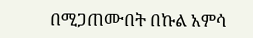በሚጋጠሙበት በኩል አምሳ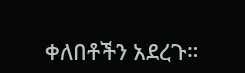ቀለበቶችን አደረጉ።